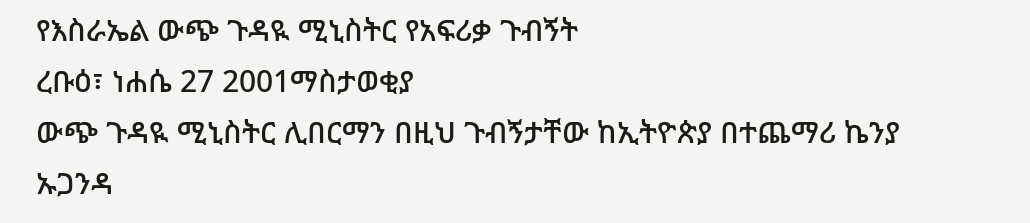የእስራኤል ውጭ ጉዳዪ ሚኒስትር የአፍሪቃ ጉብኝት
ረቡዕ፣ ነሐሴ 27 2001ማስታወቂያ
ውጭ ጉዳዪ ሚኒስትር ሊበርማን በዚህ ጉብኝታቸው ከኢትዮጵያ በተጨማሪ ኬንያ ኡጋንዳ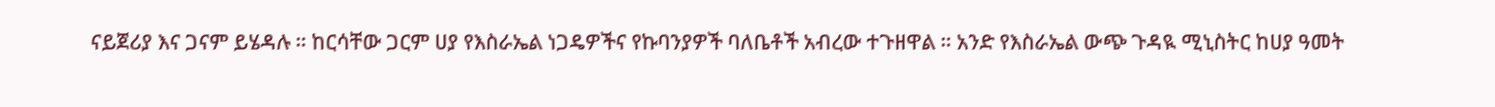ናይጀሪያ እና ጋናም ይሄዳሉ ። ከርሳቸው ጋርም ሀያ የእስራኤል ነጋዴዎችና የኩባንያዎች ባለቤቶች አብረው ተጉዘዋል ። አንድ የእስራኤል ውጭ ጉዳዪ ሚኒስትር ከሀያ ዓመት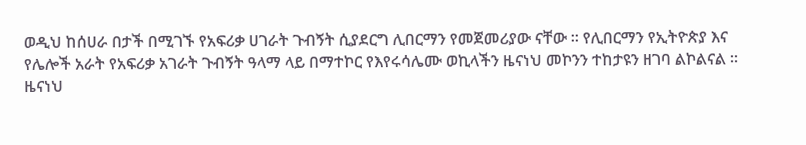ወዲህ ከሰሀራ በታች በሚገኙ የአፍሪቃ ሀገራት ጉብኝት ሲያደርግ ሊበርማን የመጀመሪያው ናቸው ። የሊበርማን የኢትዮጵያ እና የሌሎች አራት የአፍሪቃ አገራት ጉብኝት ዓላማ ላይ በማተኮር የእየሩሳሌሙ ወኪላችን ዜናነህ መኮንን ተከታዩን ዘገባ ልኮልናል ።
ዜናነህ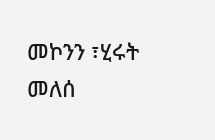መኮንን ፣ሂሩት መለሰ